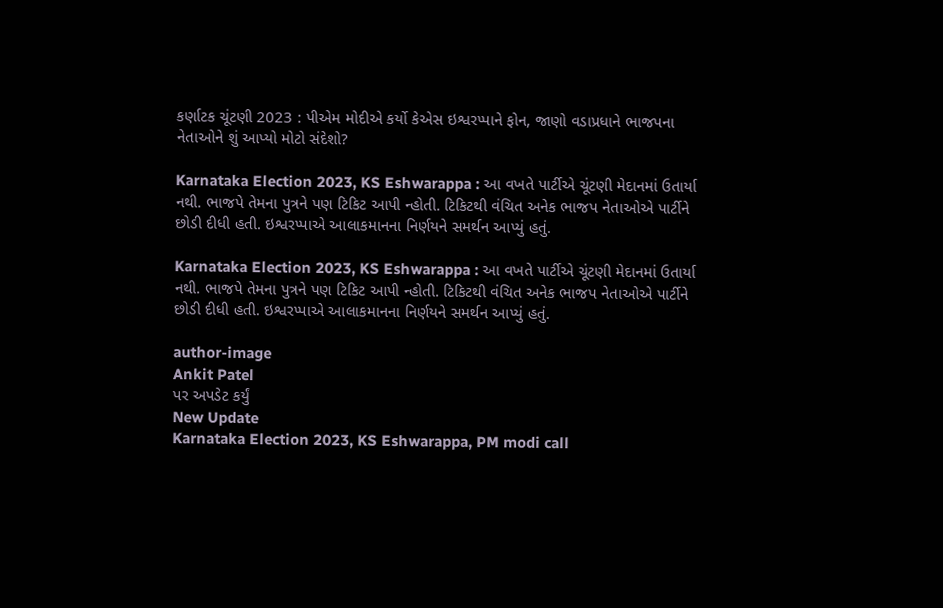કર્ણાટક ચૂંટણી 2023 : પીએમ મોદીએ કર્યો કેએસ ઇશ્વરપ્પાને ફોન, જાણો વડાપ્રધાને ભાજપના નેતાઓને શું આપ્યો મોટો સંદેશો?

Karnataka Election 2023, KS Eshwarappa : આ વખતે પાર્ટીએ ચૂંટણી મેદાનમાં ઉતાર્યા નથી. ભાજપે તેમના પુત્રને પણ ટિકિટ આપી ન્હોતી. ટિકિટથી વંચિત અનેક ભાજપ નેતાઓએ પાર્ટીને છોડી દીધી હતી. ઇશ્વરપ્પાએ આલાકમાનના નિર્ણયને સમર્થન આપ્યું હતું.

Karnataka Election 2023, KS Eshwarappa : આ વખતે પાર્ટીએ ચૂંટણી મેદાનમાં ઉતાર્યા નથી. ભાજપે તેમના પુત્રને પણ ટિકિટ આપી ન્હોતી. ટિકિટથી વંચિત અનેક ભાજપ નેતાઓએ પાર્ટીને છોડી દીધી હતી. ઇશ્વરપ્પાએ આલાકમાનના નિર્ણયને સમર્થન આપ્યું હતું.

author-image
Ankit Patel
પર અપડેટ કર્યું
New Update
Karnataka Election 2023, KS Eshwarappa, PM modi call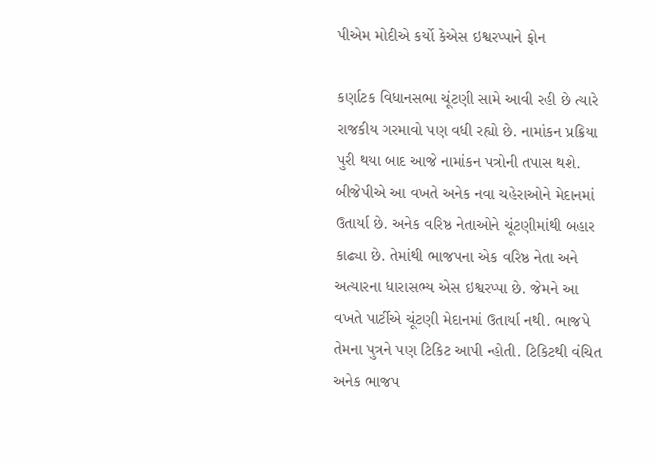પીએમ મોદીએ કર્યો કેએસ ઇશ્વરપ્પાને ફોન

કર્ણાટક વિધાનસભા ચૂંટણી સામે આવી રહી છે ત્યારે રાજકીય ગરમાવો પણ વધી રહ્યો છે. નામાંકન પ્રક્રિયા પુરી થયા બાદ આજે નામાંકન પત્રોની તપાસ થશે. બીજેપીએ આ વખતે અનેક નવા ચહેરાઓને મેદાનમાં ઉતાર્યા છે. અનેક વરિષ્ઠ નેતાઓને ચૂંટણીમાંથી બહાર કાઢ્યા છે. તેમાંથી ભાજપના એક વરિષ્ઠ નેતા અને અત્યારના ધારાસભ્ય એસ ઇશ્વરપ્પા છે. જેમને આ વખતે પાર્ટીએ ચૂંટણી મેદાનમાં ઉતાર્યા નથી. ભાજપે તેમના પુત્રને પણ ટિકિટ આપી ન્હોતી. ટિકિટથી વંચિત અનેક ભાજપ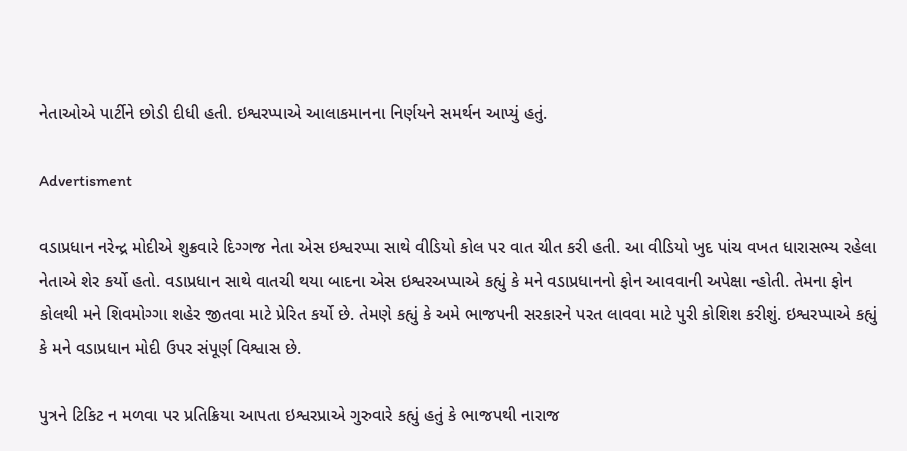નેતાઓએ પાર્ટીને છોડી દીધી હતી. ઇશ્વરપ્પાએ આલાકમાનના નિર્ણયને સમર્થન આપ્યું હતું.

Advertisment

વડાપ્રધાન નરેન્દ્ર મોદીએ શુક્રવારે દિગ્ગજ નેતા એસ ઇશ્વરપ્પા સાથે વીડિયો કોલ પર વાત ચીત કરી હતી. આ વીડિયો ખુદ પાંચ વખત ધારાસભ્ય રહેલા નેતાએ શેર કર્યો હતો. વડાપ્રધાન સાથે વાતચી થયા બાદના એસ ઇશ્વરઅપ્પાએ કહ્યું કે મને વડાપ્રધાનનો ફોન આવવાની અપેક્ષા ન્હોતી. તેમના ફોન કોલથી મને શિવમોગ્ગા શહેર જીતવા માટે પ્રેરિત કર્યો છે. તેમણે કહ્યું કે અમે ભાજપની સરકારને પરત લાવવા માટે પુરી કોશિશ કરીશું. ઇશ્વરપ્પાએ કહ્યું કે મને વડાપ્રધાન મોદી ઉપર સંપૂર્ણ વિશ્વાસ છે.

પુત્રને ટિકિટ ન મળવા પર પ્રતિક્રિયા આપતા ઇશ્વરપ્રાએ ગુરુવારે કહ્યું હતું કે ભાજપથી નારાજ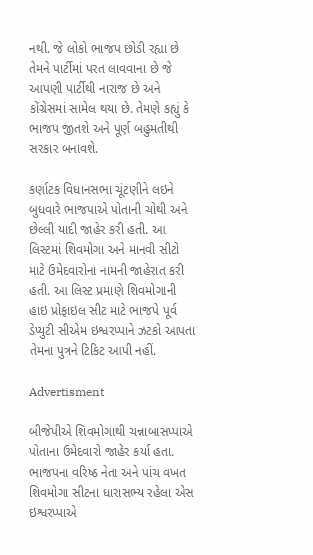નથી. જે લોકો ભાજપ છોડી રહ્યા છે તેમને પાર્ટીમાં પરત લાવવાના છે જે આપણી પાર્ટીથી નારાજ છે અને કોંગ્રેસમાં સામેલ થયા છે. તેમણે કહ્યું કે ભાજપ જીતશે અને પૂર્ણ બહુમતીથી સરકાર બનાવશે.

કર્ણાટક વિધાનસભા ચૂંટણીને લઇને બુધવારે ભાજપાએ પોતાની ચોથી અને છેલ્લી યાદી જાહેર કરી હતી. આ લિસ્ટમાં શિવમોગા અને માનવી સીટો માટે ઉમેદવારોના નામની જાહેરાત કરી હતી. આ લિસ્ટ પ્રમાણે શિવમોગાની હાઇ પ્રોફાઇલ સીટ માટે ભાજપે પૂર્વ ડેપ્યુટી સીએમ ઇશ્વરપ્પાને ઝટકો આપતા તેમના પુત્રને ટિકિટ આપી નહીં.

Advertisment

બીજેપીએ શિવમોગાથી ચન્નાબાસપ્પાએ પોતાના ઉમેદવારો જાહેર કર્યા હતા. ભાજપના વરિષ્ઠ નેતા અને પાંચ વખત શિવમોગા સીટના ધારાસભ્ય રહેલા એસ ઇશ્વરપ્પાએ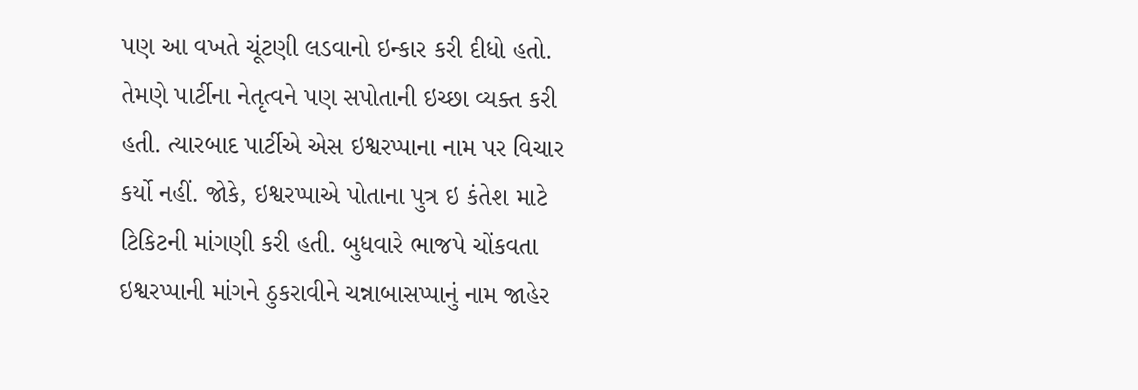પણ આ વખતે ચૂંટણી લડવાનો ઇન્કાર કરી દીધો હતો. તેમણે પાર્ટીના નેતૃત્વને પણ સપોતાની ઇચ્છા વ્યક્ત કરી હતી. ત્યારબાદ પાર્ટીએ એસ ઇશ્વરપ્પાના નામ પર વિચાર કર્યો નહીં. જોકે, ઇશ્વરપ્પાએ પોતાના પુત્ર ઇ કંતેશ માટે ટિકિટની માંગણી કરી હતી. બુધવારે ભાજપે ચોંકવતા ઇશ્વરપ્પાની માંગને ઠુકરાવીને ચન્નાબાસપ્પાનું નામ જાહેર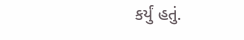કર્યું હતું.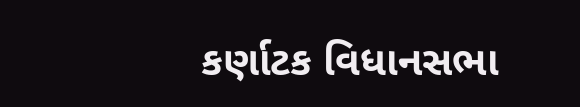કર્ણાટક વિધાનસભા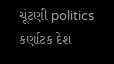ચૂંટણી politics કર્ણાટક દેશ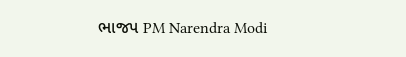ભાજપ PM Narendra Modi